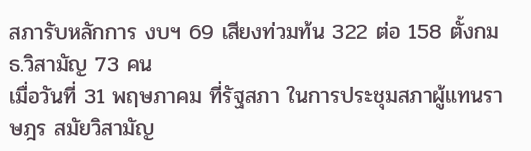สภารับหลักการ งบฯ 69 เสียงท่วมท้น 322 ต่อ 158 ตั้งกมธ.วิสามัญ 73 คน
เมื่อวันที่ 31 พฤษภาคม ที่รัฐสภา ในการประชุมสภาผู้แทนราษฎร สมัยวิสามัญ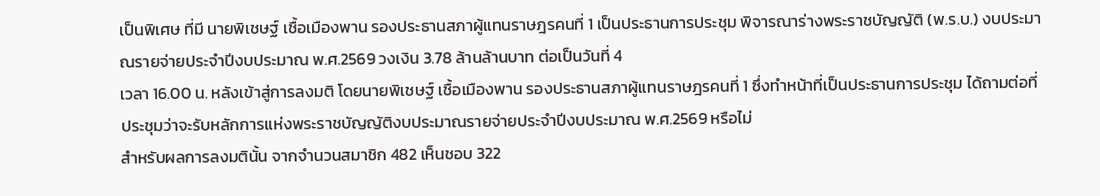เป็นพิเศษ ที่มี นายพิเชษฐ์ เชื้อเมืองพาน รองประธานสภาผู้แทนราษฎรคนที่ 1 เป็นประธานการประชุม พิจารณาร่างพระราชบัญญัติ (พ.ร.บ.) งบประมาณรายจ่ายประจำปีงบประมาณ พ.ศ.2569 วงเงิน 3.78 ล้านล้านบาท ต่อเป็นวันที่ 4
เวลา 16.00 น. หลังเข้าสู่การลงมติ โดยนายพิเชษฐ์ เชื้อเมืองพาน รองประธานสภาผู้แทนราษฎรคนที่ 1 ซึ่งทำหน้าที่เป็นประธานการประชุม ได้ถามต่อที่ประชุมว่าจะรับหลักการแห่งพระราชบัญญัติงบประมาณรายจ่ายประจำปีงบประมาณ พ.ศ.2569 หรือไม่
สำหรับผลการลงมตินั้น จากจำนวนสมาชิก 482 เห็นชอบ 322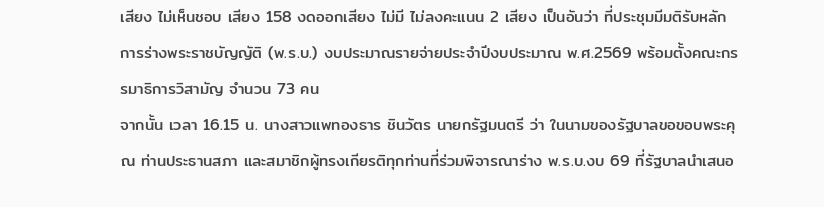เสียง ไม่เห็นชอบ เสียง 158 งดออกเสียง ไม่มี ไม่ลงคะแนน 2 เสียง เป็นอันว่า ที่ประชุมมีมติรับหลักการร่างพระราชบัญญัติ (พ.ร.บ.) งบประมาณรายจ่ายประจำปีงบประมาณ พ.ศ.2569 พร้อมตั้งคณะกรรมาธิการวิสามัญ จำนวน 73 คน
จากนั้น เวลา 16.15 น. นางสาวแพทองธาร ชินวัตร นายกรัฐมนตรี ว่า ในนามของรัฐบาลขอขอบพระคุณ ท่านประธานสภา และสมาชิกผู้ทรงเกียรติทุกท่านที่ร่วมพิจารณาร่าง พ.ร.บ.งบ 69 ที่รัฐบาลนำเสนอ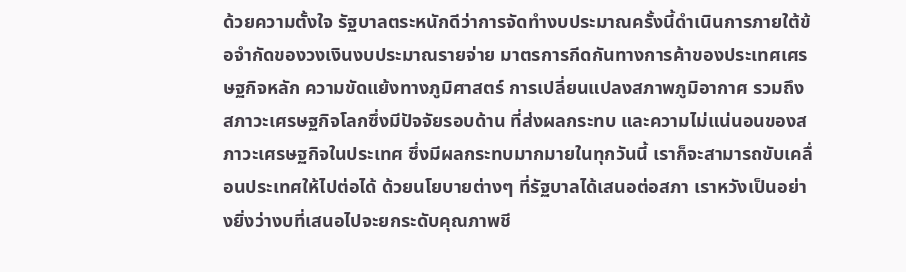ด้วยความตั้งใจ รัฐบาลตระหนักดีว่าการจัดทำงบประมาณครั้งนี้ดำเนินการภายใต้ข้อจำกัดของวงเงินงบประมาณรายจ่าย มาตรการกีดกันทางการค้าของประเทศเศรษฐกิจหลัก ความขัดแย้งทางภูมิศาสตร์ การเปลี่ยนแปลงสภาพภูมิอากาศ รวมถึงสภาวะเศรษฐกิจโลกซึ่งมีปัจจัยรอบด้าน ที่ส่งผลกระทบ และความไม่แน่นอนของสภาวะเศรษฐกิจในประเทศ ซึ่งมีผลกระทบมากมายในทุกวันนี้ เราก็จะสามารถขับเคลื่อนประเทศให้ไปต่อได้ ด้วยนโยบายต่างๆ ที่รัฐบาลได้เสนอต่อสภา เราหวังเป็นอย่างยิ่งว่างบที่เสนอไปจะยกระดับคุณภาพชี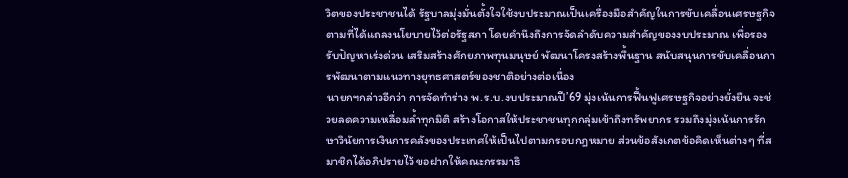วิตของประชาชนได้ รัฐบาลมุ่งมั่นตั้งใจใช้งบประมาณเป็นเครื่องมือสำคัญในการขับเคลื่อนเศรษฐกิจตามที่ได้แถลงนโยบายไว้ต่อรัฐสภา โดยคำนึงถึงการจัดลำดับความสำคัญของงบประมาณ เพื่อรองรับปัญหาเร่งด่วน เสริมสร้างศักยภาพทุนมนุษย์ พัฒนาโครงสร้างพื้นฐาน สนับสนุนการขับเคลื่อนการพัฒนาตามแนวทางยุทธศาสตร์ของชาติอย่างต่อเนื่อง
นายกฯกล่าวอีกว่า การจัดทำร่าง พ.ร.บ.งบประมาณปี’69 มุ่งเน้นการฟื้นฟูเศรษฐกิจอย่างยั่งยืน จะช่วยลดความเหลื่อมล้ำทุกมิติ สร้างโอกาสให้ประชาชนทุกกลุ่มเข้าถึงทรัพยากร รวมถึงมุ่งเน้นการรักษาวินัยการเงินการคลังของประเทศให้เป็นไปตามกรอบกฎหมาย ส่วนข้อสังเกตข้อคิดเห็นต่างๆ ที่สมาชิกได้อภิปรายไว้ ขอฝากให้คณะกรรมาธิ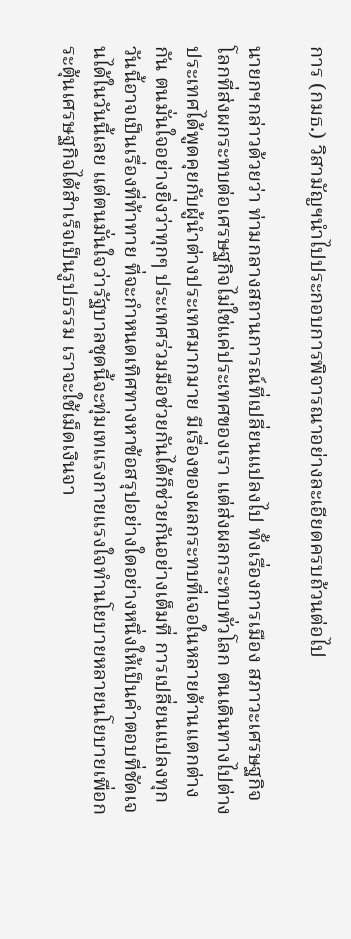การ (กมธ.) วิสามัญฯนำไปประกอบการพิจารณาอย่างละเอียดครบถ้วนต่อไป

นายกฯกล่าวด้วยว่า ท่ามกลางสถานการณ์ที่เปลี่ยนแปลงไป ทั้งเรื่องการเมือง สภาวะเศรษฐกิจโลกที่ส่งผกระทบต่อเศรษฐกิจไม่ใช่แค่ประเทศของเรา แต่ส่งผลกระทบทั่วโลก ตนเดินทางไปต่างประเทศได้พูดคุยกับผู้นำต่างประเทศมากมาย มีเรื่องของผลกระทบที่เจอในหลายด้านแตกต่างกัน ตนมั่นใจอย่างยิ่งว่าทุกๆ ประเทศร่วมมือช่วยกันได้ก็ช่วยกันอย่างเต็มที่ การเปลี่ยนแปลงทุกวันนี้อาจเป็นเรื่องที่ท้าทาย ที่จะกำหนดเทิศทางหาข้อสรุปอย่างใดอย่างหนึ่งให้เป็นคำตอบที่ชัดเจนได้ในวันนี้เลย แต่ตนมั่นใจว่ารัฐบาลชุดนี้จะทุ่มเทแรงกายแรงใจทำนโยบายหลายนโยบายเพื่อกระตุ้นเศรษฐกิจได้สำเร็จเป็นรูปธรรม เราจะใช้เม็ดเงินจา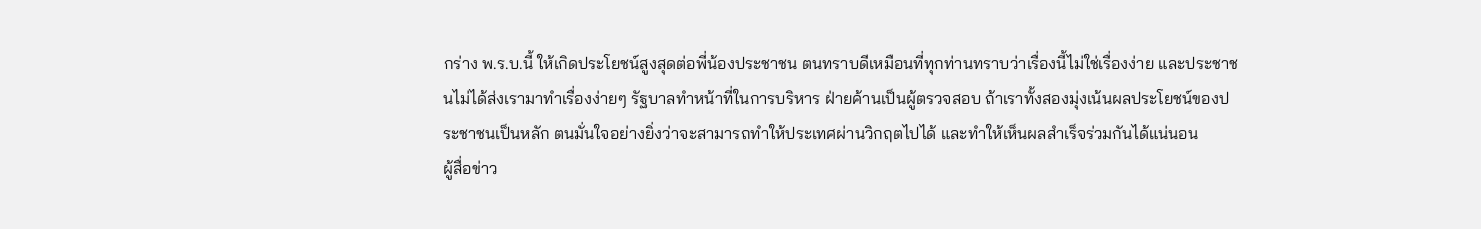กร่าง พ.ร.บ.นี้ ให้เกิดประโยชน์สูงสุดต่อพี่น้องประชาชน ตนทราบดีเหมือนที่ทุกท่านทราบว่าเรื่องนี้ไม่ใช่เรื่องง่าย และประชาชนไม่ได้ส่งเรามาทำเรื่องง่ายๆ รัฐบาลทำหน้าที่ในการบริหาร ฝ่ายค้านเป็นผู้ตรวจสอบ ถ้าเราทั้งสองมุ่งเน้นผลประโยชน์ของประชาชนเป็นหลัก ตนมั่นใจอย่างยิ่งว่าจะสามารถทำให้ประเทศผ่านวิกฤตไปได้ และทำให้เห็นผลสำเร็จร่วมกันได้แน่นอน
ผู้สื่อข่าว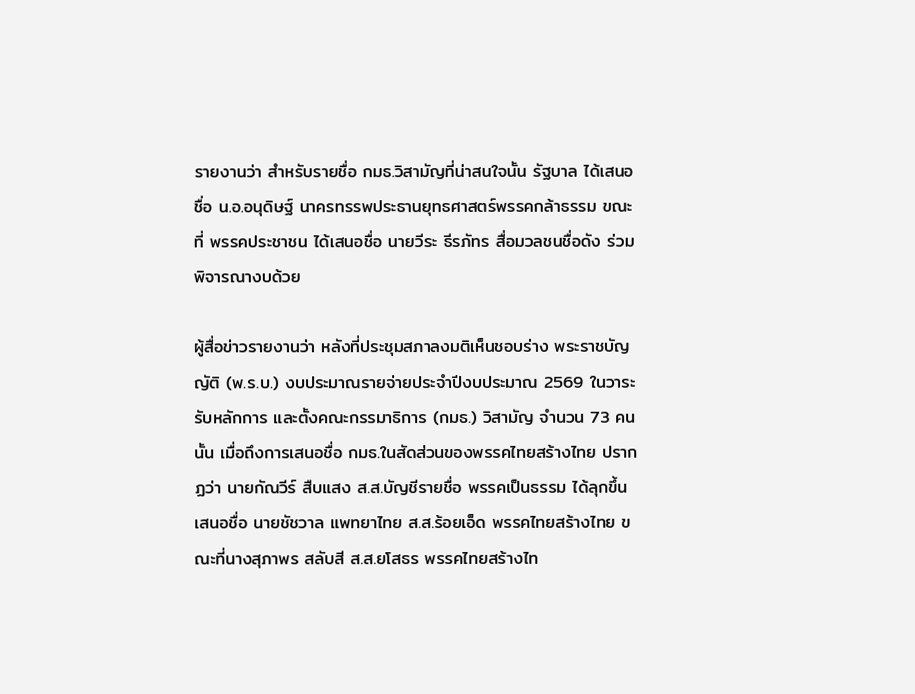รายงานว่า สำหรับรายชื่อ กมธ.วิสามัญที่น่าสนใจนั้น รัฐบาล ได้เสนอชื่อ น.อ.อนุดิษฐ์ นาครทรรพประธานยุทธศาสตร์พรรคกล้าธรรม ขณะที่ พรรคประชาชน ได้เสนอชื่อ นายวีระ ธีรภัทร สื่อมวลชนชื่อดัง ร่วมพิจารณางบด้วย

ผู้สื่อข่าวรายงานว่า หลังที่ประชุมสภาลงมติเห็นชอบร่าง พระราชบัญญัติ (พ.ร.บ.) งบประมาณรายจ่ายประจำปีงบประมาณ 2569 ในวาระรับหลักการ และตั้งคณะกรรมาธิการ (กมธ.) วิสามัญ จำนวน 73 คนนั้น เมื่อถึงการเสนอชื่อ กมธ.ในสัดส่วนของพรรคไทยสร้างไทย ปรากฏว่า นายกัณวีร์ สืบแสง ส.ส.บัญชีรายชื่อ พรรคเป็นธรรม ได้ลุกขึ้นเสนอชื่อ นายชัชวาล แพทยาไทย ส.ส.ร้อยเอ็ด พรรคไทยสร้างไทย ขณะที่นางสุภาพร สลับสี ส.ส.ยโสธร พรรคไทยสร้างไท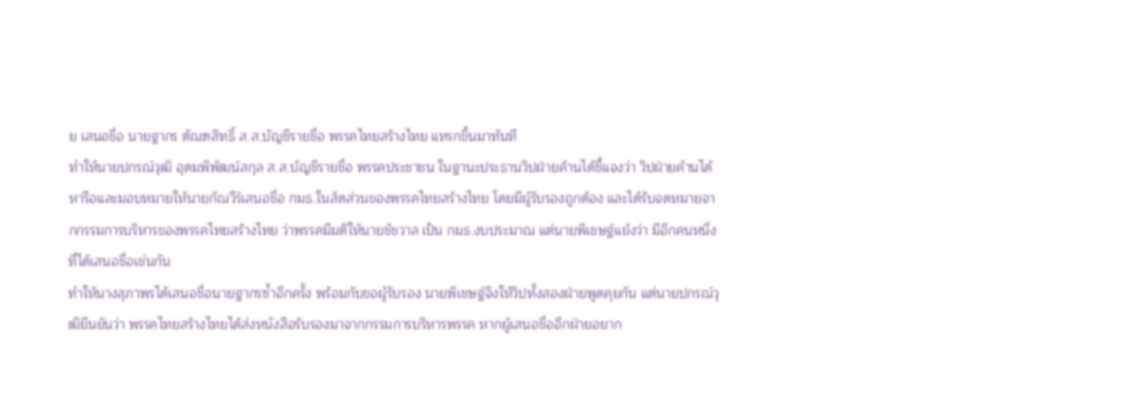ย เสนอชื่อ นายฐากร ตัณฑสิทธิ์ ส.ส.บัญชีรายชื่อ พรรคไทยสร้างไทย แทรกขึ้นมาทันที
ทำให้นายปกรณ์วุฒิ อุดมพิพัฒน์สกุล ส.ส.บัญชีรายชื่อ พรรคประชาชน ในฐานะประธานวิปฝ่ายค้านได้ชี้แจงว่า วิปฝ่ายค้านได้หารือและมอบหมายให้นายกัณวีร์เสนอชื่อ กมธ.ในสัดส่วนของพรรคไทยสร้างไทย โดยมีผู้รับรองถูกต้อง และได้รับจดหมายจากกรรมการบริหารของพรรคไทยสร้างไทย ว่าพรรคมีมติให้นายชัชวาล เป็น กมธ.งบประมาณ แต่นายพิเชษฐ์แย้งว่า มีอีกคนหนึ่งที่ได้เสนอชื่อเช่นกัน
ทำให้นางสุภาพรได้เสนอชื่อนายฐากรซ้ำอีกครั้ง พร้อมกับขอผู้รับรอง นายพิเชษฐ์จึงให้วิปทั้งสองฝ่ายพูดคุยกัน แต่นายปกรณ์วุฒิยืนยันว่า พรรคไทยสร้างไทยได้ส่งหนังสือรับรองมาจากกรรมการบริหารพรรค หากผู้เสนอชื่ออีกฝ่ายอยาก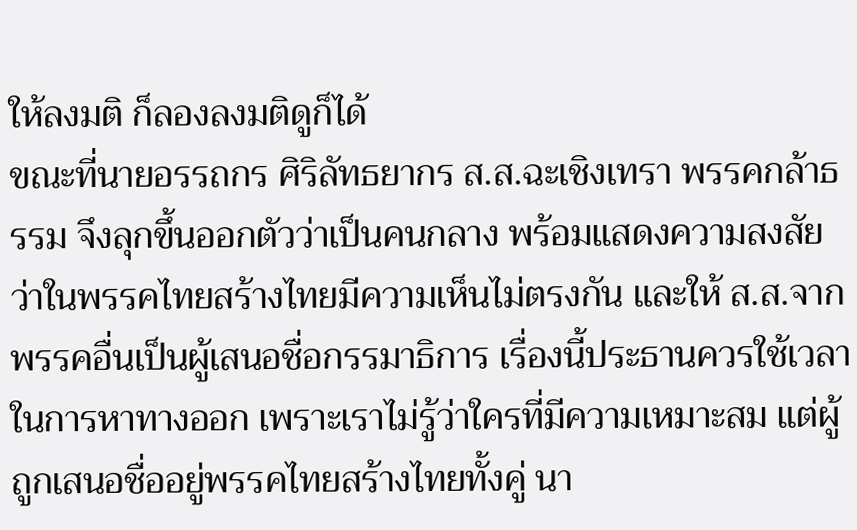ให้ลงมติ ก็ลองลงมติดูก็ได้
ขณะที่นายอรรถกร ศิริลัทธยากร ส.ส.ฉะเชิงเทรา พรรคกล้าธรรม จึงลุกขึ้นออกตัวว่าเป็นคนกลาง พร้อมแสดงความสงสัยว่าในพรรคไทยสร้างไทยมีความเห็นไม่ตรงกัน และให้ ส.ส.จากพรรคอื่นเป็นผู้เสนอชื่อกรรมาธิการ เรื่องนี้ประธานควรใช้เวลาในการหาทางออก เพราะเราไม่รู้ว่าใครที่มีความเหมาะสม แต่ผู้ถูกเสนอชื่ออยู่พรรคไทยสร้างไทยทั้งคู่ นา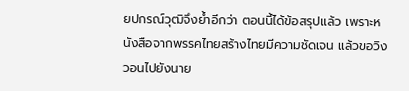ยปกรณ์วุฒิจึงย้ำอีกว่า ตอนนี้ได้ข้อสรุปแล้ว เพราะหนังสือจากพรรคไทยสร้างไทยมีความชัดเจน แล้วขอวิงวอนไปยังนาย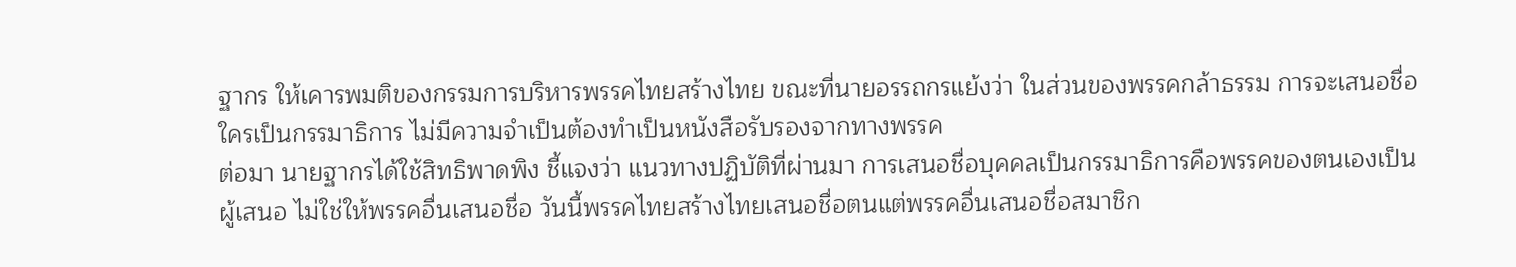ฐากร ให้เคารพมติของกรรมการบริหารพรรคไทยสร้างไทย ขณะที่นายอรรถกรแย้งว่า ในส่วนของพรรคกล้าธรรม การจะเสนอชื่อใครเป็นกรรมาธิการ ไม่มีความจำเป็นต้องทำเป็นหนังสือรับรองจากทางพรรค
ต่อมา นายฐากรได้ใช้สิทธิพาดพิง ชี้แจงว่า แนวทางปฏิบัติที่ผ่านมา การเสนอชื่อบุคคลเป็นกรรมาธิการคือพรรคของตนเองเป็นผู้เสนอ ไม่ใช่ให้พรรคอื่นเสนอชื่อ วันนี้พรรคไทยสร้างไทยเสนอชื่อตนแต่พรรคอื่นเสนอชื่อสมาชิก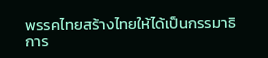พรรคไทยสร้างไทยให้ได้เป็นกรรมาธิการ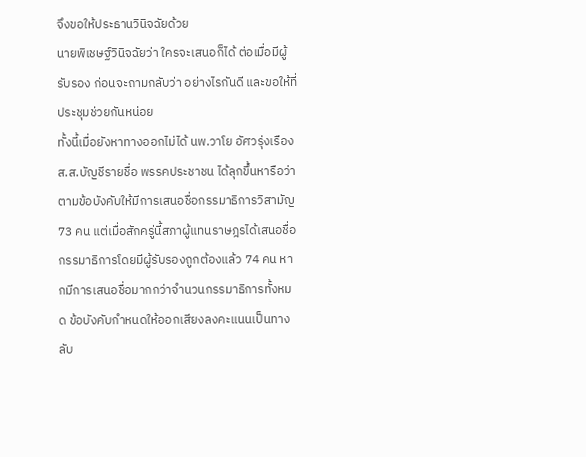จึงขอให้ประธานวินิจฉัยด้วย
นายพิเชษฐ์วินิจฉัยว่า ใครจะเสนอก็ได้ ต่อเมื่อมีผู้รับรอง ก่อนจะถามกลับว่า อย่างไรกันดี และขอให้ที่ประชุมช่วยกันหน่อย
ทั้งนี้เมื่อยังหาทางออกไม่ได้ นพ.วาโย อัศวรุ่งเรือง ส.ส.บัญชีรายชื่อ พรรคประชาชน ได้ลุกขึ้นหารือว่า ตามข้อบังคับให้มีการเสนอชื่อกรรมาธิการวิสามัญ 73 คน แต่เมื่อสักครู่นี้สภาผู้แทนราษฎรได้เสนอชื่อกรรมาธิการโดยมีผู้รับรองถูกต้องแล้ว 74 คน หากมีการเสนอชื่อมากกว่าจำนวนกรรมาธิการทั้งหมด ข้อบังคับกำหนดให้ออกเสียงลงคะแนนเป็นทางลับ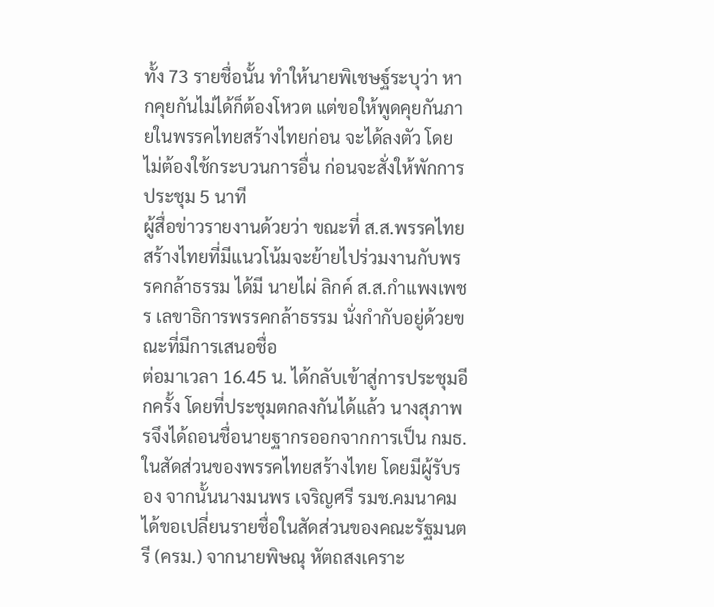ทั้ง 73 รายชื่อนั้น ทำให้นายพิเชษฐ์ระบุว่า หากคุยกันไม่ได้ก็ต้องโหวต แต่ขอให้พูดคุยกันภายในพรรคไทยสร้างไทยก่อน จะได้ลงตัว โดยไม่ต้องใช้กระบวนการอื่น ก่อนจะสั่งให้พักการประชุม 5 นาที
ผู้สื่อข่าวรายงานด้วยว่า ขณะที่ ส.ส.พรรคไทยสร้างไทยที่มีแนวโน้มจะย้ายไปร่วมงานกับพรรคกล้าธรรม ได้มี นายไผ่ ลิกค์ ส.ส.กำแพงเพชร เลขาธิการพรรคกล้าธรรม นั่งกำกับอยู่ด้วยขณะที่มีการเสนอชื่อ
ต่อมาเวลา 16.45 น. ได้กลับเข้าสู่การประชุมอีกครั้ง โดยที่ประชุมตกลงกันได้แล้ว นางสุภาพรจึงได้ถอนชื่อนายฐากรออกจากการเป็น กมธ.ในสัดส่วนของพรรคไทยสร้างไทย โดยมีผู้รับรอง จากนั้นนางมนพร เจริญศรี รมช.คมนาคม ได้ขอเปลี่ยนรายชื่อในสัดส่วนของคณะรัฐมนตรี (ครม.) จากนายพิษณุ หัตถสงเคราะ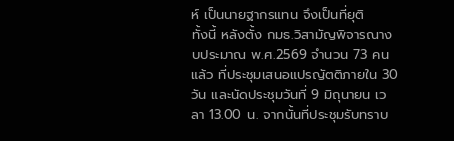ห์ เป็นนายฐากรแทน จึงเป็นที่ยุติ
ทั้งนี้ หลังตั้ง กมธ.วิสามัญพิจารณางบประมาณ พ.ศ.2569 จำนวน 73 คนแล้ว ที่ประชุมเสนอแปรญัตติภายใน 30 วัน และนัดประชุมวันที่ 9 มิถุนายน เวลา 13.00 น. จากนั้นที่ประชุมรับทราบ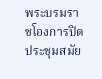พระบรมราชโองการปิดประชุมสมัย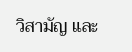วิสามัญ และ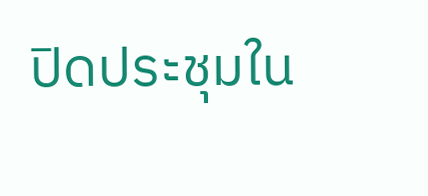ปิดประชุมใน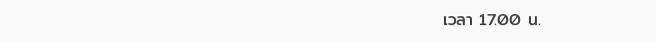เวลา 17.00 น.